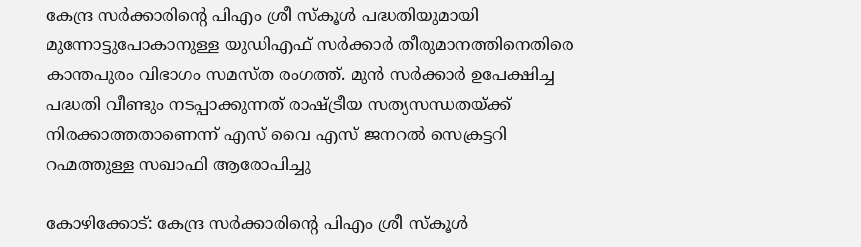കേന്ദ്ര സർക്കാരിന്റെ പിഎം ശ്രീ സ്കൂൾ പദ്ധതിയുമായി മുന്നോട്ടുപോകാനുള്ള യുഡിഎഫ് സർക്കാർ തീരുമാനത്തിനെതിരെ കാന്തപുരം വിഭാഗം സമസ്ത രംഗത്ത്. മുൻ സർക്കാർ ഉപേക്ഷിച്ച പദ്ധതി വീണ്ടും നടപ്പാക്കുന്നത് രാഷ്ട്രീയ സത്യസന്ധതയ്ക്ക് നിരക്കാത്തതാണെന്ന് എസ് വൈ എസ് ജനറൽ സെക്രട്ടറി റഹ്മത്തുള്ള സഖാഫി ആരോപിച്ചു

കോഴിക്കോട്: കേന്ദ്ര സർക്കാരിന്റെ പിഎം ശ്രീ സ്കൂൾ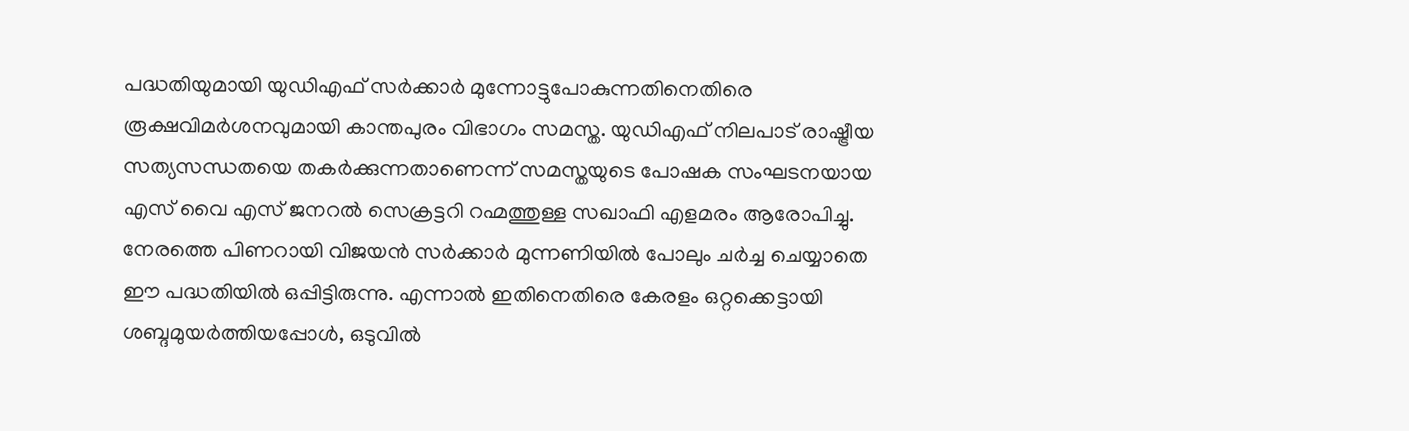പദ്ധതിയുമായി യുഡിഎഫ് സർക്കാർ മുന്നോട്ടുപോകുന്നതിനെതിരെ രൂക്ഷവിമർശനവുമായി കാന്തപുരം വിഭാഗം സമസ്ത. യുഡിഎഫ് നിലപാട് രാഷ്ട്രീയ സത്യസന്ധതയെ തകർക്കുന്നതാണെന്ന് സമസ്തയുടെ പോഷക സംഘടനയായ എസ് വൈ എസ് ജനറൽ സെക്രട്ടറി റഹ്മത്തുള്ള സഖാഫി എളമരം ആരോപിച്ചു. നേരത്തെ പിണറായി വിജയൻ സർക്കാർ മുന്നണിയിൽ പോലും ചർച്ച ചെയ്യാതെ ഈ പദ്ധതിയിൽ ഒപ്പിട്ടിരുന്നു. എന്നാൽ ഇതിനെതിരെ കേരളം ഒറ്റക്കെട്ടായി ശബ്ദമുയർത്തിയപ്പോൾ, ഒടുവിൽ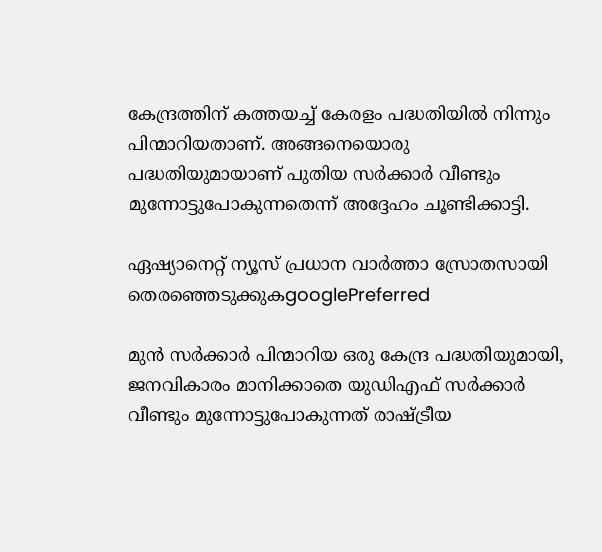കേന്ദ്രത്തിന് കത്തയച്ച് കേരളം പദ്ധതിയിൽ നിന്നും പിന്മാറിയതാണ്. അങ്ങനെയൊരു പദ്ധതിയുമായാണ് പുതിയ സർക്കാർ വീണ്ടും മുന്നോട്ടുപോകുന്നതെന്ന് അദ്ദേഹം ചൂണ്ടിക്കാട്ടി.

ഏഷ്യാനെറ്റ് ന്യൂസ് പ്രധാന വാർത്താ സ്രോതസായി തെരഞ്ഞെടുക്കുകgooglePreferred

മുൻ സർക്കാർ പിന്മാറിയ ഒരു കേന്ദ്ര പദ്ധതിയുമായി, ജനവികാരം മാനിക്കാതെ യുഡിഎഫ് സർക്കാർ വീണ്ടും മുന്നോട്ടുപോകുന്നത് രാഷ്ട്രീയ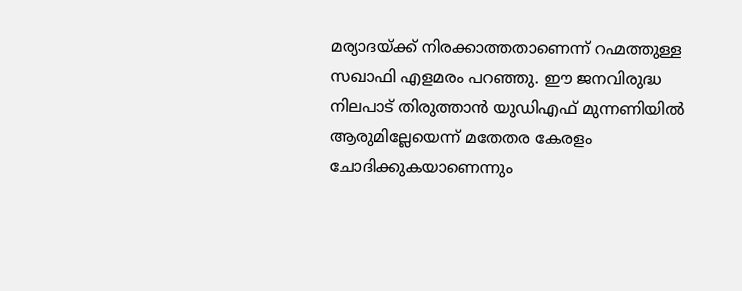മര്യാദയ്ക്ക് നിരക്കാത്തതാണെന്ന് റഹ്മത്തുള്ള സഖാഫി എളമരം പറഞ്ഞു. ഈ ജനവിരുദ്ധ നിലപാട് തിരുത്താൻ യുഡിഎഫ് മുന്നണിയിൽ ആരുമില്ലേയെന്ന് മതേതര കേരളം ചോദിക്കുകയാണെന്നും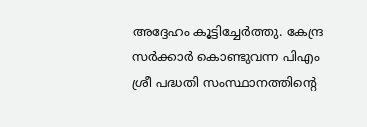അദ്ദേഹം കൂട്ടിച്ചേർത്തു. കേന്ദ്ര സർക്കാർ കൊണ്ടുവന്ന പിഎം ശ്രീ പദ്ധതി സംസ്ഥാനത്തിന്റെ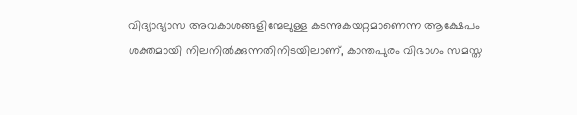വിദ്യാഭ്യാസ അവകാശങ്ങളിന്മേലുള്ള കടന്നുകയറ്റമാണെന്ന ആക്ഷേപം ശക്തമായി നിലനിൽക്കുന്നതിനിടയിലാണ്, കാന്തപുരം വിഭാഗം സമസ്ത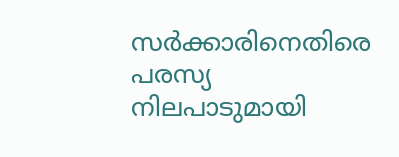സർക്കാരിനെതിരെ പരസ്യ നിലപാടുമായി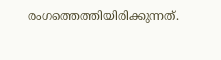രംഗത്തെത്തിയിരിക്കുന്നത്.